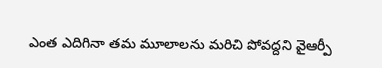ఎంత ఎదిగినా తమ మూలాలను మరిచి పోవద్దని వైఆర్పీ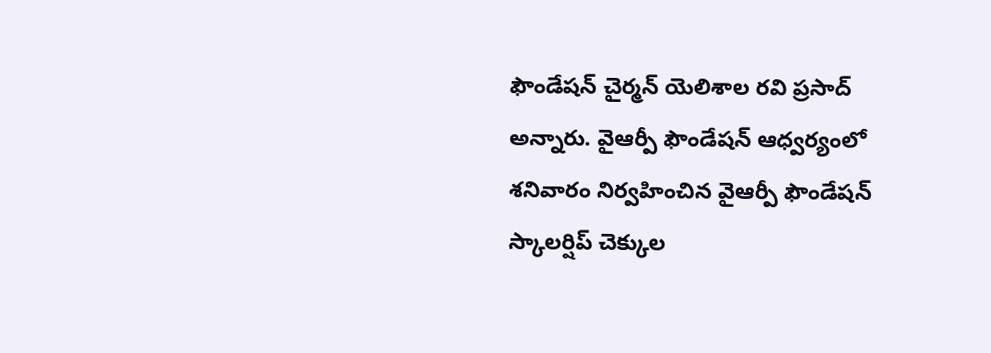ఫౌండేషన్ చైర్మన్ యెలిశాల రవి ప్రసాద్ అన్నారు. వైఆర్పీ ఫౌండేషన్ ఆధ్వర్యంలో శనివారం నిర్వహించిన వైఆర్పీ ఫౌండేషన్ స్కాలర్షిప్ చెక్కుల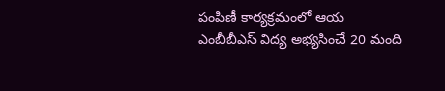పంపిణీ కార్యక్రమంలో ఆయ
ఎంబీబీఎస్ విద్య అభ్యసించే 20 మంది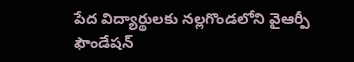పేద విద్యార్థులకు నల్లగొండలోని వైఆర్పీ ఫౌండేషన్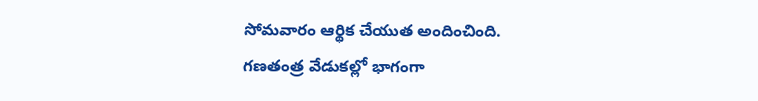సోమవారం ఆర్థిక చేయుత అందించింది. గణతంత్ర వేడుకల్లో భాగంగా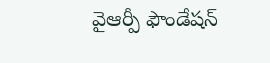వైఆర్పీ ఫౌండేషన్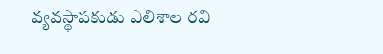వ్యవస్థాపకుడు ఎలిశాల రవి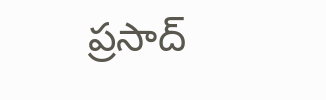ప్రసాద్